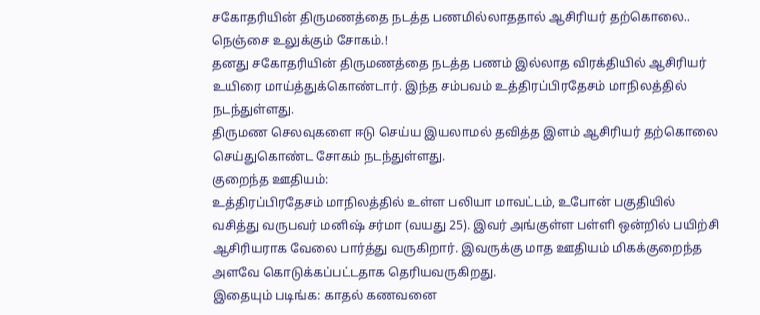சகோதரியின் திருமணத்தை நடத்த பணமில்லாததால் ஆசிரியர் தற்கொலை.. நெஞ்சை உலுக்கும் சோகம்.!
தனது சகோதரியின் திருமணத்தை நடத்த பணம் இல்லாத விரக்தியில் ஆசிரியர் உயிரை மாய்த்துக்கொண்டார். இந்த சம்பவம் உத்திரப்பிரதேசம் மாநிலத்தில் நடந்துள்ளது.
திருமண செலவுகளை ஈடு செய்ய இயலாமல் தவித்த இளம் ஆசிரியர் தற்கொலை செய்துகொண்ட சோகம் நடந்துள்ளது.
குறைந்த ஊதியம்:
உத்திரப்பிரதேசம் மாநிலத்தில் உள்ள பலியா மாவட்டம், உபோன் பகுதியில் வசித்து வருபவர் மனிஷ் சர்மா (வயது 25). இவர் அங்குள்ள பள்ளி ஒன்றில் பயிற்சி ஆசிரியராக வேலை பார்த்து வருகிறார். இவருக்கு மாத ஊதியம் மிகக்குறைந்த அளவே கொடுக்கப்பட்டதாக தெரியவருகிறது.
இதையும் படிங்க: காதல் கணவனை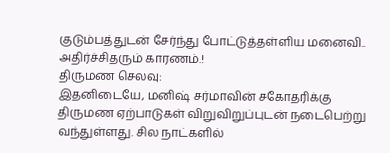குடும்பத்துடன் சேர்ந்து போட்டுத்தள்ளிய மனைவி.. அதிர்ச்சிதரும் காரணம்.!
திருமண செலவு:
இதனிடையே, மனிஷ் சர்மாவின் சகோதரிக்கு திருமண ஏற்பாடுகள் விறுவிறுப்புடன் நடைபெற்று வந்துள்ளது. சில நாட்களில்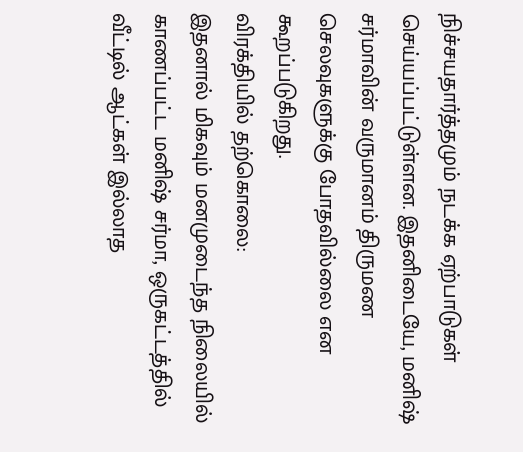நிச்சயதார்த்தமும் நடக்க ஏற்பாடுகள் செய்யப்பட்டுள்ளன. இதனிடையே, மனிஷ் சர்மாவின் வருமானம் திருமண செலவுகளுக்கு போதவில்லை என கூறப்படுகிறது.
விரக்தியில் தற்கொலை:
இதனால் மிகவும் மனமுடைந்த நிலையில் காணப்பட்ட மனிஷ் சர்மா, ஒருகட்டத்தில் வீட்டில் ஆட்கள் இல்லாத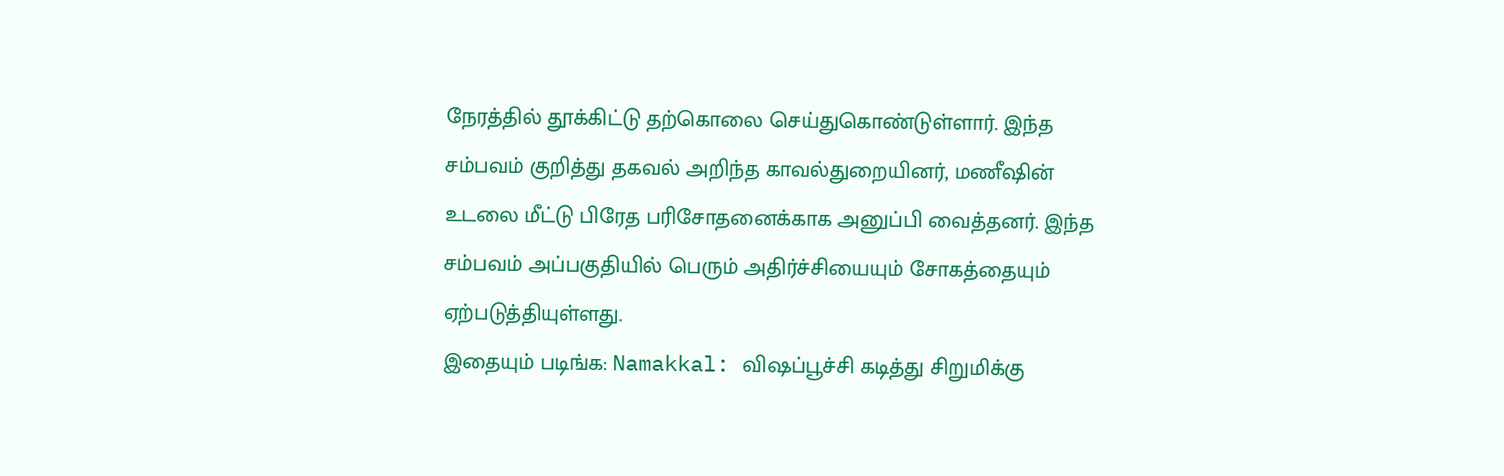நேரத்தில் தூக்கிட்டு தற்கொலை செய்துகொண்டுள்ளார். இந்த சம்பவம் குறித்து தகவல் அறிந்த காவல்துறையினர், மணீஷின் உடலை மீட்டு பிரேத பரிசோதனைக்காக அனுப்பி வைத்தனர். இந்த சம்பவம் அப்பகுதியில் பெரும் அதிர்ச்சியையும் சோகத்தையும் ஏற்படுத்தியுள்ளது.
இதையும் படிங்க: Namakkal: விஷப்பூச்சி கடித்து சிறுமிக்கு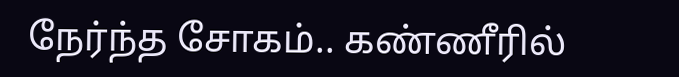நேர்ந்த சோகம்.. கண்ணீரில்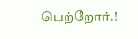பெற்றோர்.!